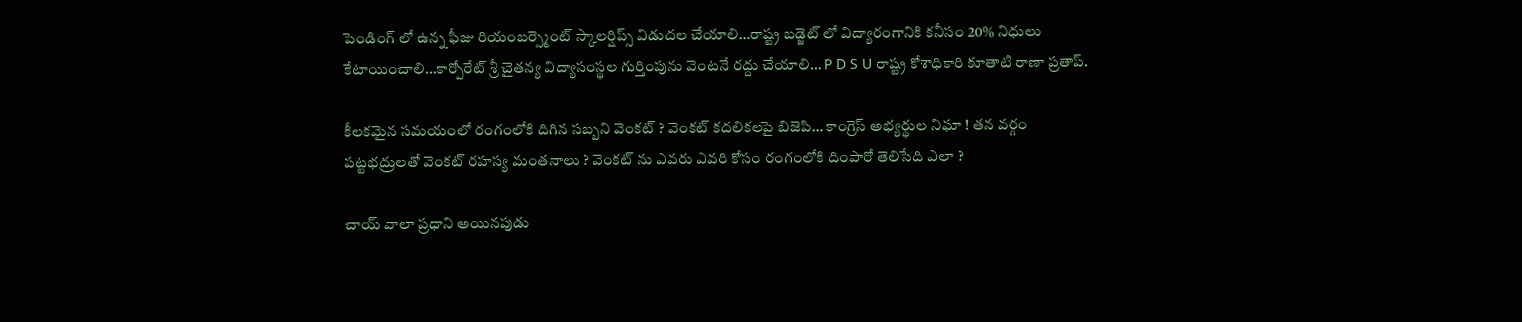పెండింగ్ లో ఉన్న ఫీజు రియంబర్స్మెంట్ స్కాలర్షిప్స్ విడుదల చేయాలి…రాష్ట్ర బడ్జెట్ లో విద్యారంగానికి కనీసం 20% నిధులు కేటాయించాలి…కార్పోరేట్ శ్రీ చైతన్య విద్యాసంస్థల గుర్తింపును వెంటనే రద్దు చేయాలి… P D S U రాష్ట్ర కోశాధికారి కూతాటి రాణా ప్రతాప్.

కీలకమైన సమయంలో రంగంలోకి దిగిన సబ్బని వెంకట్ ? వెంకట్ కదలికలపై బిజెపి… కాంగ్రెస్ అభ్యర్థుల నిఘా ! తన వర్గం పట్టభద్రులతో వెంకట్ రహస్య మంతనాలు ? వెంకట్ ను ఎవరు ఎవరి కోసం రంగంలోకి దింపారో తెలిసేది ఎలా ?

చాయ్ వాలా ప్రధాని అయినపుడు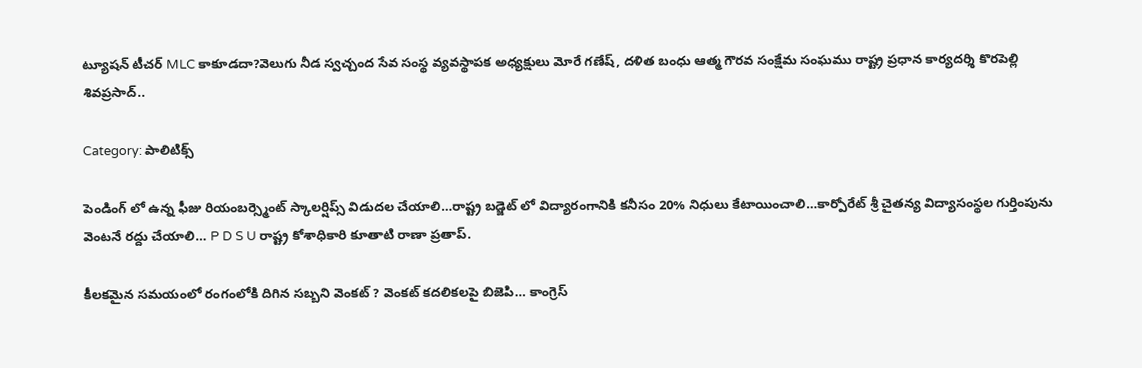ట్యూషన్ టీచర్ MLC కాకూడదా?వెలుగు నీడ స్వచ్చంద సేవ సంస్థ వ్యవస్థాపక అధ్యక్షులు మోరే గణేష్, దళిత బంధు ఆత్మ గౌరవ సంక్షేమ సంఘము రాష్ట్ర ప్రధాన కార్యదర్శి కొరపెల్లి శివప్రసాద్..

Category: పాలిటిక్స్

పెండింగ్ లో ఉన్న ఫీజు రియంబర్స్మెంట్ స్కాలర్షిప్స్ విడుదల చేయాలి…రాష్ట్ర బడ్జెట్ లో విద్యారంగానికి కనీసం 20% నిధులు కేటాయించాలి…కార్పోరేట్ శ్రీ చైతన్య విద్యాసంస్థల గుర్తింపును వెంటనే రద్దు చేయాలి… P D S U రాష్ట్ర కోశాధికారి కూతాటి రాణా ప్రతాప్.

కీలకమైన సమయంలో రంగంలోకి దిగిన సబ్బని వెంకట్ ? వెంకట్ కదలికలపై బిజెపి… కాంగ్రెస్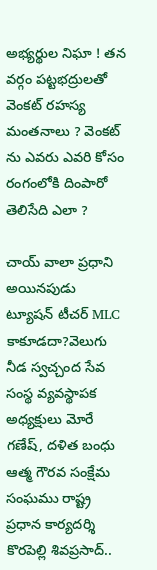అభ్యర్థుల నిఘా ! తన వర్గం పట్టభద్రులతో వెంకట్ రహస్య మంతనాలు ? వెంకట్ ను ఎవరు ఎవరి కోసం రంగంలోకి దింపారో తెలిసేది ఎలా ?

చాయ్ వాలా ప్రధాని అయినపుడు ట్యూషన్ టీచర్ MLC కాకూడదా?వెలుగు నీడ స్వచ్చంద సేవ సంస్థ వ్యవస్థాపక అధ్యక్షులు మోరే గణేష్, దళిత బంధు ఆత్మ గౌరవ సంక్షేమ సంఘము రాష్ట్ర ప్రధాన కార్యదర్శి కొరపెల్లి శివప్రసాద్..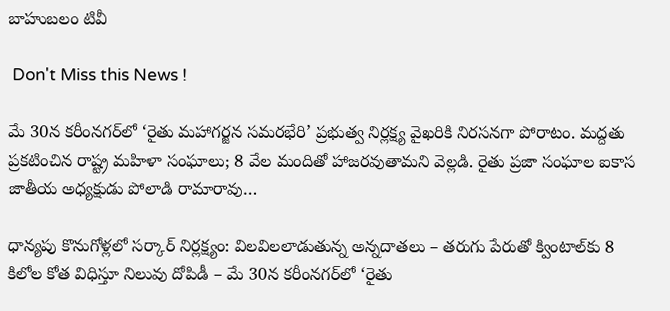బాహుబలం టివీ

 Don't Miss this News !

మే 30న కరీంనగర్‌లో ‘రైతు మహాగర్జన సమరభేరి’ ప్రభుత్వ నిర్లక్ష్య వైఖరికి నిరసనగా పోరాటం. మద్దతు ప్రకటించిన రాష్ట్ర మహిళా సంఘాలు; 8 వేల మందితో హాజరవుతామని వెల్లడి. రైతు ప్రజా సంఘాల ఐకాస జాతీయ అధ్యక్షుడు పోలాడి రామారావు…

ధాన్యపు కొనుగోళ్లలో సర్కార్ నిర్లక్ష్యం: విలవిలలాడుతున్న అన్నదాతలు – తరుగు పేరుతో క్వింటాల్‌కు 8 కిలోల కోత విధిస్తూ నిలువు దోపిడీ – మే 30న కరీంనగర్‌లో ‘రైతు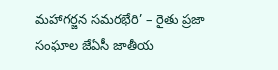మహాగర్జన సమరభేరి’ – రైతు ప్రజా సంఘాల జేఏసీ జాతీయ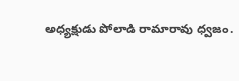అధ్యక్షుడు పోలాడి రామారావు ధ్వజం.